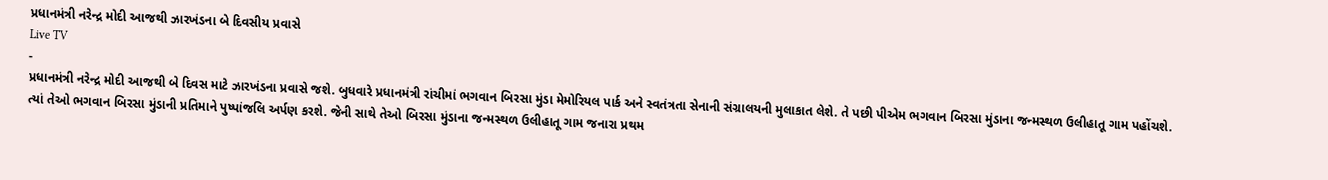પ્રધાનમંત્રી નરેન્દ્ર મોદી આજથી ઝારખંડના બે દિવસીય પ્રવાસે
Live TV
-
પ્રધાનમંત્રી નરેન્દ્ર મોદી આજથી બે દિવસ માટે ઝારખંડના પ્રવાસે જશે. બુધવારે પ્રધાનમંત્રી રાંચીમાં ભગવાન બિરસા મુંડા મેમોરિયલ પાર્ક અને સ્વતંત્રતા સેનાની સંગ્રાલયની મુલાકાત લેશે. તે પછી પીએમ ભગવાન બિરસા મુંડાના જન્મસ્થળ ઉલીહાતૂ ગામ પહોંચશે.
ત્યાં તેઓ ભગવાન બિરસા મુંડાની પ્રતિમાને પુષ્પાંજલિ અર્પણ કરશે. જેની સાથે તેઓ બિરસા મુંડાના જન્મસ્થળ ઉલીહાતૂ ગામ જનારા પ્રથમ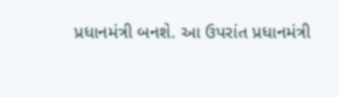પ્રધાનમંત્રી બનશે. આ ઉપરાંત પ્રધાનમંત્રી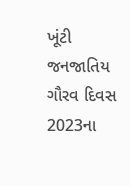ખૂંટી જનજાતિય ગૌરવ દિવસ 2023ના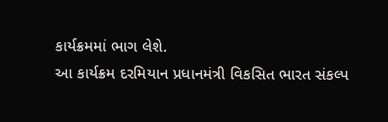કાર્યક્રમમાં ભાગ લેશે.
આ કાર્યક્રમ દરમિયાન પ્રધાનમંત્રી વિકસિત ભારત સંકલ્પ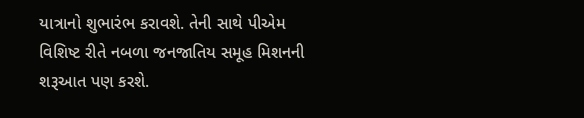યાત્રાનો શુભારંભ કરાવશે. તેની સાથે પીએમ વિશિષ્ટ રીતે નબળા જનજાતિય સમૂહ મિશનની શરૂઆત પણ કરશે.